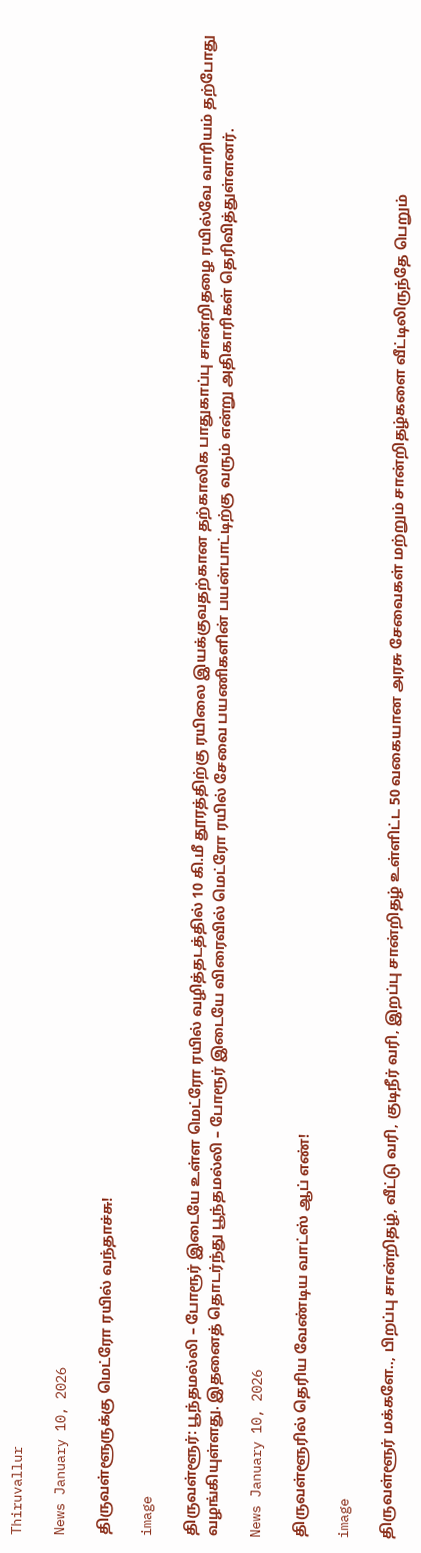Thiruvallur

News January 10, 2026

திருவள்ளூருக்கு மெட்ரோ ரயில் வந்தாச்சு!

image

திருவள்ளூர்: பூந்தமல்லி – போரூர் இடையே உள்ள மெட்ரோ ரயில் வழித்தடத்தில் 10 கி.மீ தூரத்திற்கு ரயிலை இயக்குவதற்கான தற்காலிக பாதுகாப்பு சான்றிதழை ரயில்வே வாரியம் தற்போது வழங்கியுள்ளது. இதனைத் தொடர்ந்து பூந்தமல்லி – போரூர் இடையே விரைவில் மெட்ரோ ரயில் சேவை பயணிகளின் பயன்பாட்டிற்கு வரும் என்று அதிகாரிகள் தெரிவித்துள்ளனர்.

News January 10, 2026

திருவள்ளூரில் தெரிய வேண்டிய வாட்ஸ் ஆப் எண்!

image

திருவள்ளூர் மக்களே.., பிறப்பு சான்றிதழ், வீட்டு வரி, குடிநீர் வரி, இறப்பு சான்றிதழ் உள்ளிட்ட 50 வகையான அரசு சேவைகள் மற்றும் சான்றிதழ்களை வீட்டிலிருந்தே பெறும்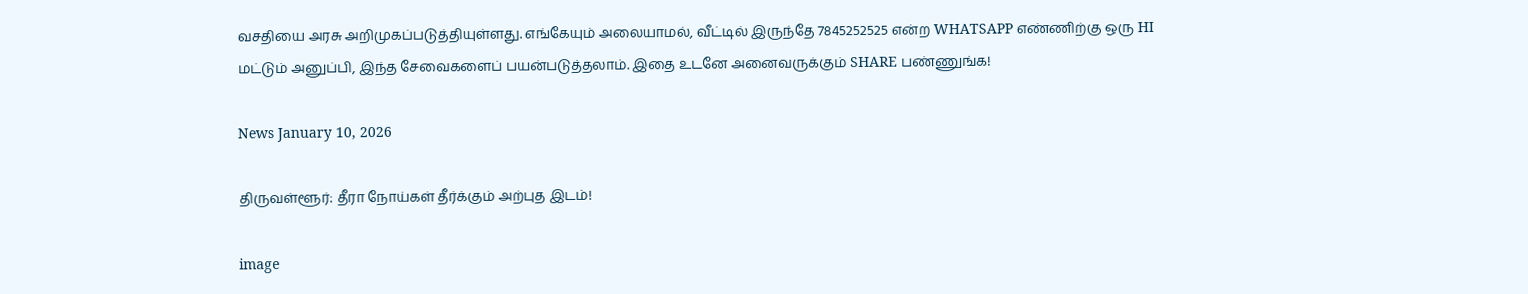வசதியை அரசு அறிமுகப்படுத்தியுள்ளது. எங்கேயும் அலையாமல், வீட்டில் இருந்தே 7845252525 என்ற WHATSAPP எண்ணிற்கு ஒரு HI மட்டும் அனுப்பி, இந்த சேவைகளைப் பயன்படுத்தலாம். இதை உடனே அனைவருக்கும் SHARE பண்ணுங்க!

News January 10, 2026

திருவள்ளூர்: தீரா நோய்கள் தீர்க்கும் அற்புத இடம்!

image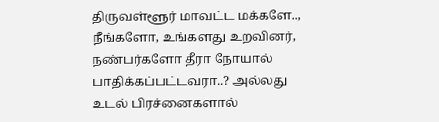திருவள்ளூர் மாவட்ட மக்களே.., நீங்களோ, உங்களது உறவினர், நண்பர்களோ தீரா நோயால் பாதிக்கப்பட்டவரா..? அல்லது உடல் பிரச்னைகளால்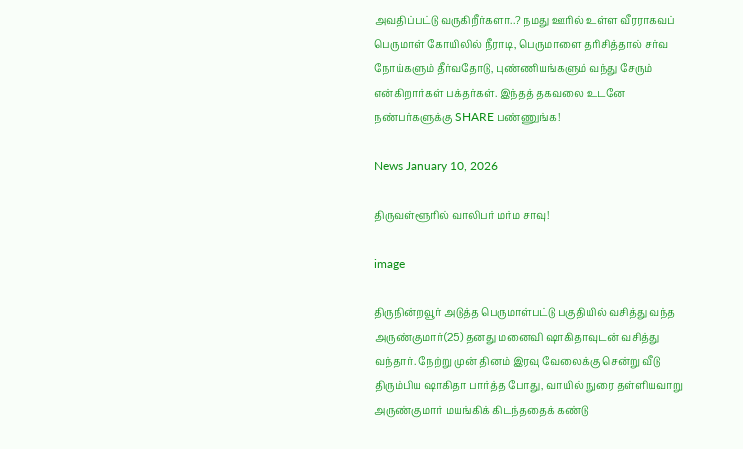அவதிப்பட்டு வருகிறீர்களா..? நமது ஊரில் உள்ள வீரராகவப் பெருமாள் கோயிலில் நீராடி, பெருமாளை தரிசித்தால் சர்வ நோய்களும் தீர்வதோடு, புண்ணியங்களும் வந்து சேரும் என்கிறார்கள் பக்தர்கள். இந்தத் தகவலை உடனே நண்பர்களுக்கு SHARE பண்ணுங்க!

News January 10, 2026

திருவள்ளூரில் வாலிபர் மர்ம சாவு!

image

திருநின்றவூர் அடுத்த பெருமாள்பட்டு பகுதியில் வசித்து வந்த அருண்குமார்(25) தனது மனைவி ஷாகிதாவுடன் வசித்து வந்தார். நேற்று முன் தினம் இரவு வேலைக்கு சென்று வீடு திரும்பிய ஷாகிதா பார்த்த போது, வாயில் நுரை தள்ளியவாறு அருண்குமார் மயங்கிக் கிடந்ததைக் கண்டு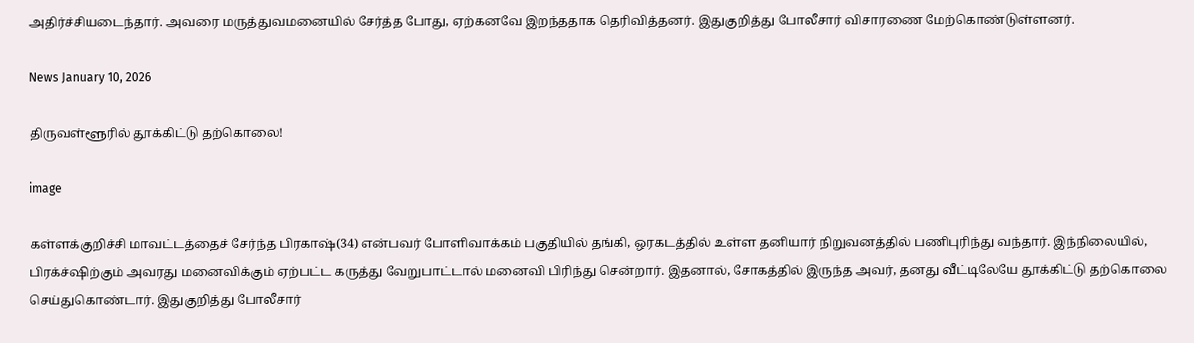அதிர்ச்சியடைந்தார். அவரை மருத்துவமனையில் சேர்த்த போது, ஏற்கனவே இறந்ததாக தெரிவித்தனர். இதுகுறித்து போலீசார் விசாரணை மேற்கொண்டுள்ளனர்.

News January 10, 2026

திருவள்ளூரில் தூக்கிட்டு தற்கொலை!

image

கள்ளக்குறிச்சி மாவட்டத்தைச் சேர்ந்த பிரகாஷ்(34) என்பவர் போளிவாக்கம் பகுதியில் தங்கி, ஒரகடத்தில் உள்ள தனியார் நிறுவனத்தில் பணிபுரிந்து வந்தார். இந்நிலையில், பிரக்ச்ஷிற்கும் அவரது மனைவிக்கும் ஏற்பட்ட கருத்து வேறுபாட்டால் மனைவி பிரிந்து சென்றார். இதனால், சோகத்தில் இருந்த அவர், தனது வீட்டிலேயே தூக்கிட்டு தற்கொலை செய்துகொண்டார். இதுகுறித்து போலீசார்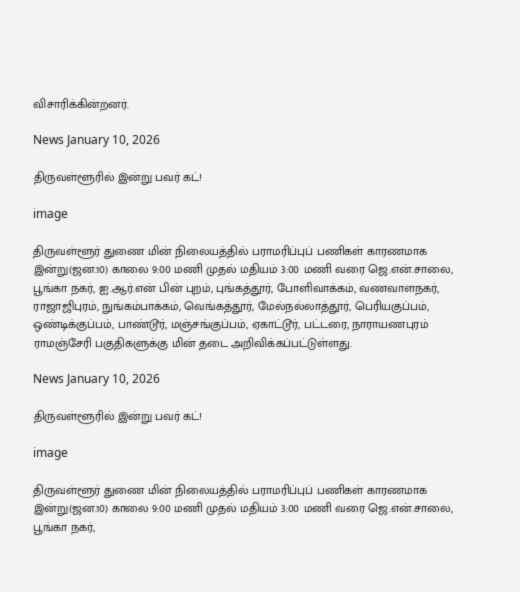விசாரிக்கின்றனர்.

News January 10, 2026

திருவள்ளூரில் இன்று பவர் கட்!

image

திருவள்ளூர் துணை மின் நிலையத்தில் பராமரிப்புப் பணிகள் காரணமாக இன்று(ஜன.10) காலை 9:00 மணி முதல் மதியம் 3:00 மணி வரை ஜெ.என்.சாலை, பூங்கா நகர், ஐ.ஆர்.என் பின் புறம், புங்கத்தூர், போளிவாக்கம், வணவாளநகர், ராஜாஜிபுரம், நுங்கம்பாக்கம், வெங்கத்தூர், மேல்நல்லாத்தூர், பெரியகுப்பம், ஒண்டிக்குப்பம், பாண்டூர், மஞ்சங்குப்பம், ஏகாட்டூர், பட்டரை, நாராயணபுரம் ராமஞ்சேரி பகுதிகளுக்கு மின் தடை அறிவிக்கப்பட்டுள்ளது.

News January 10, 2026

திருவள்ளூரில் இன்று பவர் கட்!

image

திருவள்ளூர் துணை மின் நிலையத்தில் பராமரிப்புப் பணிகள் காரணமாக இன்று(ஜன.10) காலை 9:00 மணி முதல் மதியம் 3:00 மணி வரை ஜெ.என்.சாலை, பூங்கா நகர்,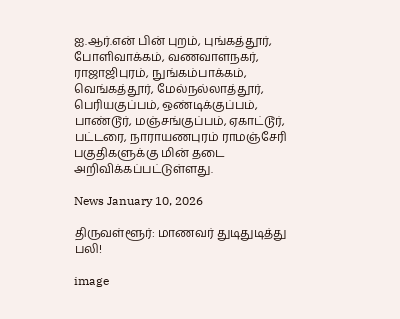ஐ.ஆர்.என் பின் புறம், புங்கத்தூர், போளிவாக்கம், வணவாளநகர், ராஜாஜிபுரம், நுங்கம்பாக்கம், வெங்கத்தூர், மேல்நல்லாத்தூர், பெரியகுப்பம், ஒண்டிக்குப்பம், பாண்டூர், மஞ்சங்குப்பம், ஏகாட்டூர், பட்டரை, நாராயணபுரம் ராமஞ்சேரி பகுதிகளுக்கு மின் தடை அறிவிக்கப்பட்டுள்ளது.

News January 10, 2026

திருவள்ளூர்: மாணவர் துடிதுடித்து பலி!

image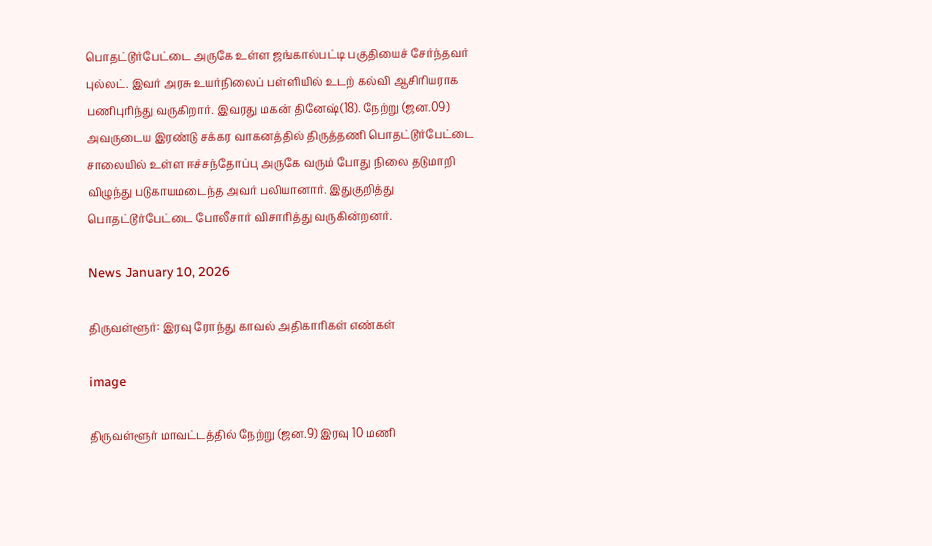பொதட்டூர்பேட்டை அருகே உள்ள ஜங்கால்பட்டி பகுதியைச் சேர்ந்தவர் புல்லட். இவர் அரசு உயர்நிலைப் பள்ளியில் உடற் கல்வி ஆசிரியராக பணிபுரிந்து வருகிறார். இவரது மகன் தினேஷ்(18). நேற்று (ஜன.09) அவருடைய இரண்டு சக்கர வாகனத்தில் திருத்தணி பொதட்டூர்பேட்டை சாலையில் உள்ள ஈச்சந்தோப்பு அருகே வரும் போது நிலை தடுமாறி விழுந்து படுகாயமடைந்த அவர் பலியானார். இதுகுறித்து பொதட்டூர்பேட்டை போலீசார் விசாரித்து வருகின்றனர்.

News January 10, 2026

திருவள்ளூர்: இரவு ரோந்து காவல் அதிகாரிகள் எண்கள்

image

திருவள்ளூர் மாவட்டத்தில் நேற்று (ஜன.9) இரவு 10 மணி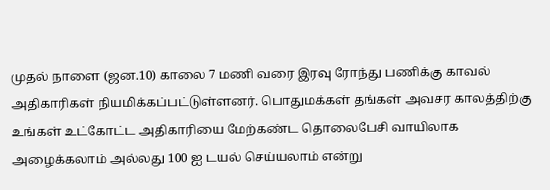முதல் நாளை (ஜன.10) காலை 7 மணி வரை இரவு ரோந்து பணிக்கு காவல் அதிகாரிகள் நியமிக்கப்பட்டுள்ளனர். பொதுமக்கள் தங்கள் அவசர காலத்திற்கு உங்கள் உட்கோட்ட அதிகாரியை மேற்கண்ட தொலைபேசி வாயிலாக அழைக்கலாம் அல்லது 100 ஐ டயல் செய்யலாம் என்று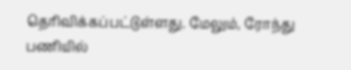தெரிவிக்கப்பட்டுள்ளது. மேலும், ரோந்து பணியில்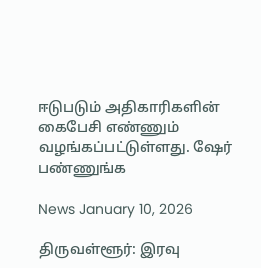ஈடுபடும் அதிகாரிகளின் கைபேசி எண்ணும் வழங்கப்பட்டுள்ளது. ஷேர் பண்ணுங்க

News January 10, 2026

திருவள்ளூர்: இரவு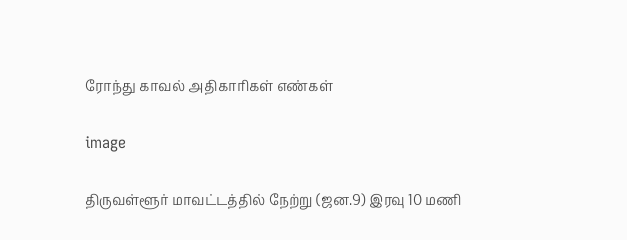ரோந்து காவல் அதிகாரிகள் எண்கள்

image

திருவள்ளூர் மாவட்டத்தில் நேற்று (ஜன.9) இரவு 10 மணி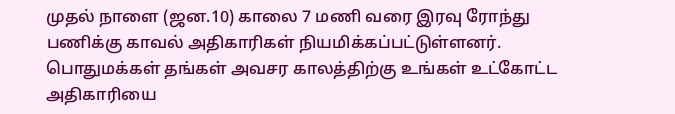முதல் நாளை (ஜன.10) காலை 7 மணி வரை இரவு ரோந்து பணிக்கு காவல் அதிகாரிகள் நியமிக்கப்பட்டுள்ளனர். பொதுமக்கள் தங்கள் அவசர காலத்திற்கு உங்கள் உட்கோட்ட அதிகாரியை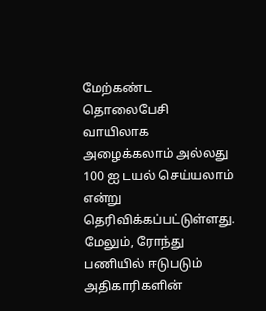மேற்கண்ட தொலைபேசி வாயிலாக அழைக்கலாம் அல்லது 100 ஐ டயல் செய்யலாம் என்று தெரிவிக்கப்பட்டுள்ளது. மேலும், ரோந்து பணியில் ஈடுபடும் அதிகாரிகளின்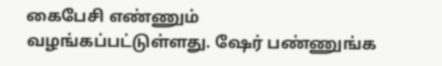கைபேசி எண்ணும் வழங்கப்பட்டுள்ளது. ஷேர் பண்ணுங்க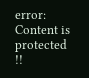error: Content is protected !!